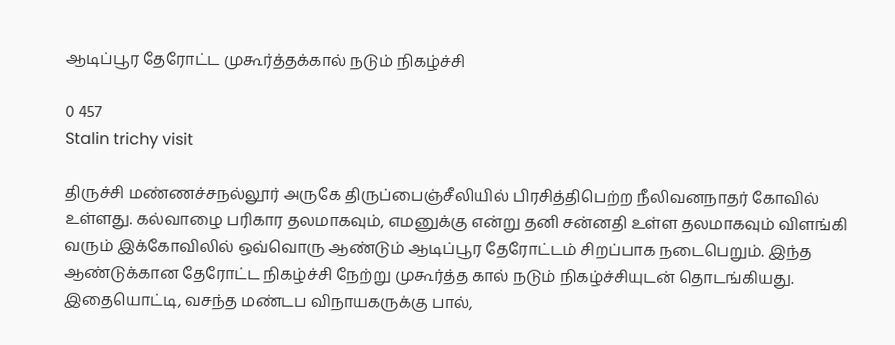ஆடிப்பூர தேரோட்ட முகூர்த்தக்கால் நடும் நிகழ்ச்சி

0 457
Stalin trichy visit

திருச்சி மண்ணச்சநல்லூர் அருகே திருப்பைஞ்சீலியில் பிரசித்திபெற்ற நீலிவனநாதர் கோவில் உள்ளது. கல்வாழை பரிகார தலமாகவும், எமனுக்கு என்று தனி சன்னதி உள்ள தலமாகவும் விளங்கி வரும் இக்கோவிலில் ஒவ்வொரு ஆண்டும் ஆடிப்பூர தேரோட்டம் சிறப்பாக நடைபெறும். இந்த ஆண்டுக்கான தேரோட்ட நிகழ்ச்சி நேற்று முகூர்த்த கால் நடும் நிகழ்ச்சியுடன் தொடங்கியது. இதையொட்டி, வசந்த மண்டப விநாயகருக்கு பால்,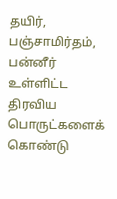தயிர், பஞ்சாமிர்தம், பன்னீர் உள்ளிட்ட திரவிய பொருட்களைக் கொண்டு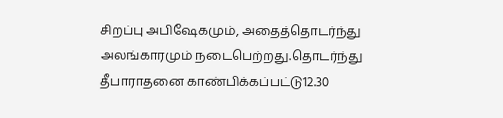சிறப்பு அபிஷேகமும், அதைத்தொடர்ந்து அலங்காரமும் நடைபெற்றது.தொடர்ந்து தீபாராதனை காண்பிக்கப்பட்டு12.30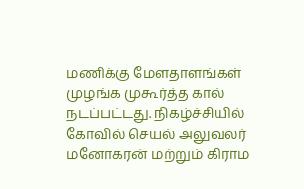மணிக்கு மேளதாளங்கள் முழங்க முகூர்த்த கால் நடப்பட்டது. நிகழ்ச்சியில் கோவில் செயல் அலுவலர் மனோகரன் மற்றும் கிராம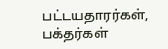பட்டயதாரர்கள், பக்தர்கள்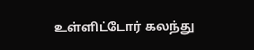உள்ளிட்டோர் கலந்து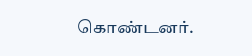கொண்டனர்.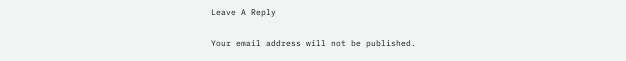Leave A Reply

Your email address will not be published.